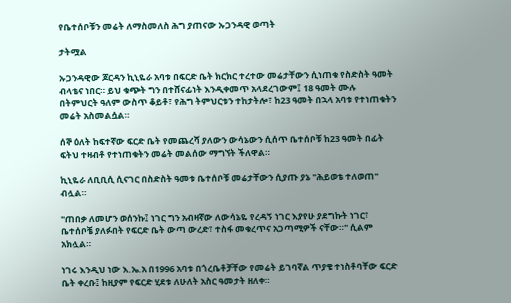የቤተሰቦቹን መሬት ለማስመለስ ሕግ ያጠናው ኡጋንዳዊ ወጣት

ታትሟል

ኡጋንዳዊው ጆርዳን ኪኒዬራ አባቱ በፍርድ ቤት ክርክር ተረተው መሬታቸውን ሲነጠቁ የስድስት ዓመት ብላቴና ነበር። ይህ ቁጭት ግን በተሸናፊነት እንዲቀመጥ አላደረገውም፤ 18 ዓመት ሙሉ በትምህርት ዓለም ውስጥ ቆይቶ፣ የሕግ ትምህርቱን ተከታትሎ፣ ከ23 ዓመት በኋላ አባቱ የተነጠቁትን መሬት አስመልሷል።

ሰኞ ዕለት ከፍተኛው ፍርድ ቤት የመጨረሻ ያለውን ውሳኔውን ሲሰጥ ቤተሰቦቹ ከ23 ዓመት በፊት ፍትህ ተዛብቶ የተነጠቁትን መሬት መልሰው ማግኘት ችለዋል።

ኪኒዬራ ለቢቢሲ ሲናገር በስድስት ዓመቱ ቤተሰቦቹ መሬታቸውን ሲያጡ ያኔ "ሕይወቴ ተለወጠ" ብሏል።

"ጠበቃ ለመሆን ወሰንኩ፤ ነገር ግን አብዛኛው ለውሳኔዬ የረዳኝ ነገር እያየሁ ያደግኩት ነገር፣ ቤተሰቦቼ ያለፉበት የፍርድ ቤት ውጣ ውረድ፣ ተስፋ መቁረጥና አጋጣሚዎች ናቸው።" ሲልም አክሏል።

ነገሩ እንዲህ ነው እ.ኤ.አ በ1996 አባቱ በጎረቤቶቻቸው የመሬት ይገባኛል ጥያቄ ተነስቶባቸው ፍርድ ቤት ቀረቡ፤ ከዚያም የፍርድ ሂደቱ ለሁለት አስር ዓመታት ዘለቀ።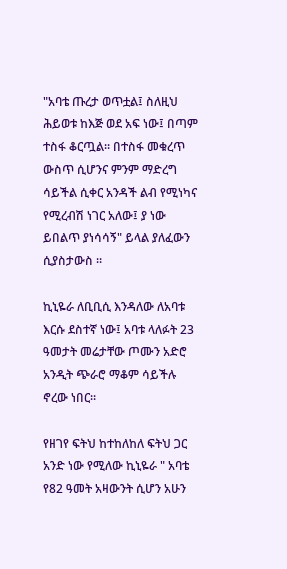"አባቴ ጡረታ ወጥቷል፤ ስለዚህ ሕይወቱ ከእጅ ወደ አፍ ነው፤ በጣም ተስፋ ቆርጧል። በተስፋ መቁረጥ ውስጥ ሲሆንና ምንም ማድረግ ሳይችል ሲቀር አንዳች ልብ የሚነካና የሚረብሽ ነገር አለው፤ ያ ነው ይበልጥ ያነሳሳኝ" ይላል ያለፈውን ሲያስታውስ ።

ኪኒዬራ ለቢቢሲ እንዳለው ለአባቱ እርሱ ደስተኛ ነው፤ አባቱ ላለፉት 23 ዓመታት መሬታቸው ጦሙን አድሮ አንዲት ጭራሮ ማቆም ሳይችሉ ኖረው ነበር።

የዘገየ ፍትህ ከተከለከለ ፍትህ ጋር አንድ ነው የሚለው ኪኒዬራ " አባቴ የ82 ዓመት አዛውንት ሲሆን አሁን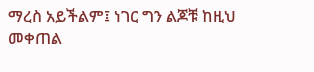ማረስ አይችልም፤ ነገር ግን ልጆቹ ከዚህ መቀጠል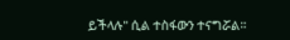ይችላሉ" ሲል ተስፋውን ተናግሯል።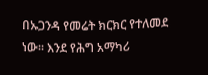በኡጋንዳ የመሬት ክርክር የተለመደ ነው። እንደ የሕግ አማካሪ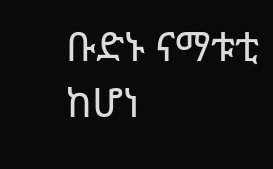ቡድኑ ናማቱቲ ከሆነ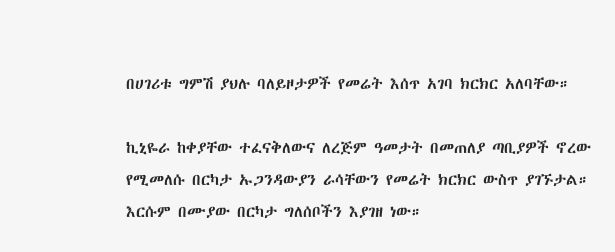በሀገሪቱ ግምሽ ያህሉ ባለይዞታዎች የመሬት እሰጥ አገባ ክርክር አለባቸው።

ኪኒዬራ ከቀያቸው ተፈናቅለውና ለረጅም ዓመታት በመጠለያ ጣቢያዎች ኖረው የሚመለሱ በርካታ ኡጋንዳውያን ራሳቸውን የመሬት ክርክር ውስጥ ያገኙታል። እርሱም በሙያው በርካታ ግለሰቦችን እያገዘ ነው።